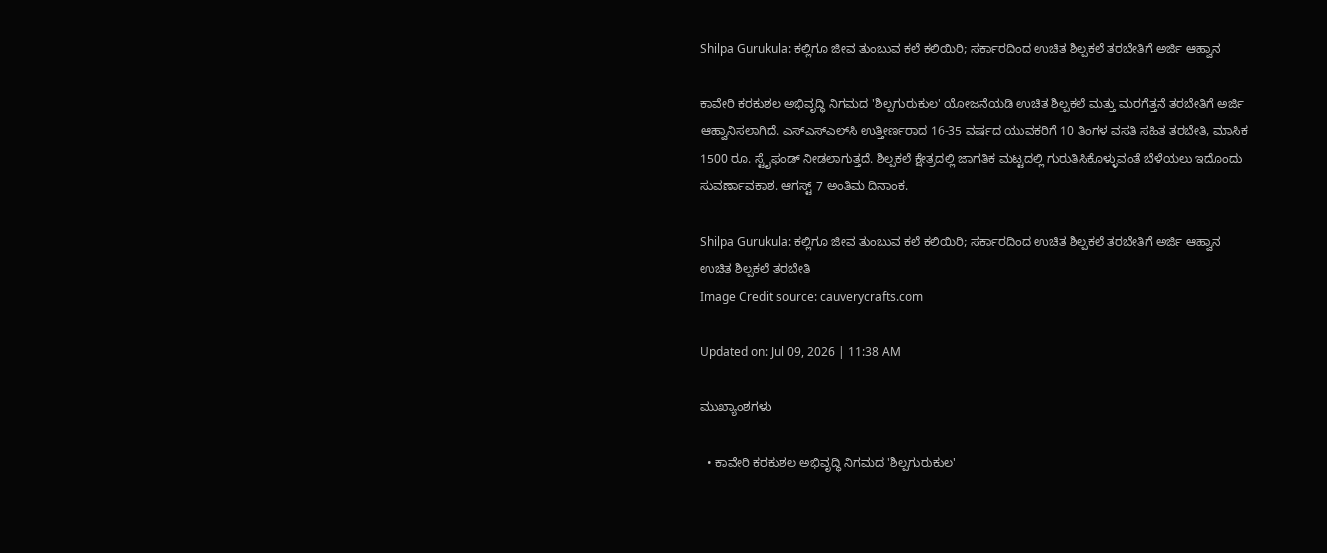Shilpa Gurukula: ಕಲ್ಲಿಗೂ ಜೀವ ತುಂಬುವ ಕಲೆ ಕಲಿಯಿರಿ; ಸರ್ಕಾರದಿಂದ ಉಚಿತ ಶಿಲ್ಪಕಲೆ ತರಬೇತಿಗೆ ಅರ್ಜಿ ಆಹ್ವಾನ

ಕಾವೇರಿ ಕರಕುಶಲ ಅಭಿವೃದ್ಧಿ ನಿಗಮದ 'ಶಿಲ್ಪಗುರುಕುಲ' ಯೋಜನೆಯಡಿ ಉಚಿತ ಶಿಲ್ಪಕಲೆ ಮತ್ತು ಮರಗೆತ್ತನೆ ತರಬೇತಿಗೆ ಅರ್ಜಿ ಆಹ್ವಾನಿಸಲಾಗಿದೆ. ಎಸ್‌ಎಸ್‌ಎಲ್‌ಸಿ ಉತ್ತೀರ್ಣರಾದ 16-35 ವರ್ಷದ ಯುವಕರಿಗೆ 10 ತಿಂಗಳ ವಸತಿ ಸಹಿತ ತರಬೇತಿ, ಮಾಸಿಕ 1500 ರೂ. ಸ್ಟೈಫಂಡ್ ನೀಡಲಾಗುತ್ತದೆ. ಶಿಲ್ಪಕಲೆ ಕ್ಷೇತ್ರದಲ್ಲಿ ಜಾಗತಿಕ ಮಟ್ಟದಲ್ಲಿ ಗುರುತಿಸಿಕೊಳ್ಳುವಂತೆ ಬೆಳೆಯಲು ಇದೊಂದು ಸುವರ್ಣಾವಕಾಶ. ಆಗಸ್ಟ್ 7 ಅಂತಿಮ ದಿನಾಂಕ.

Shilpa Gurukula: ಕಲ್ಲಿಗೂ ಜೀವ ತುಂಬುವ ಕಲೆ ಕಲಿಯಿರಿ; ಸರ್ಕಾರದಿಂದ ಉಚಿತ ಶಿಲ್ಪಕಲೆ ತರಬೇತಿಗೆ ಅರ್ಜಿ ಆಹ್ವಾನ
ಉಚಿತ ಶಿಲ್ಪಕಲೆ ತರಬೇತಿ
Image Credit source: cauverycrafts.com

Updated on: Jul 09, 2026 | 11:38 AM

ಮುಖ್ಯಾಂಶಗಳು

  • ಕಾವೇರಿ ಕರಕುಶಲ ಅಭಿವೃದ್ಧಿ ನಿಗಮದ 'ಶಿಲ್ಪಗುರುಕುಲ'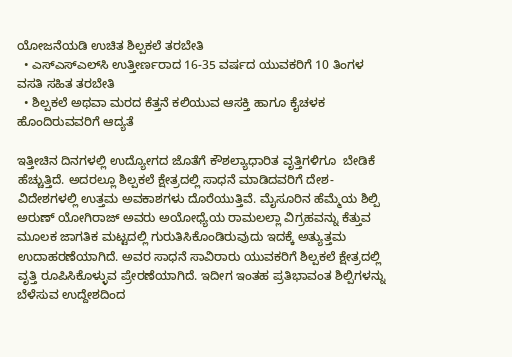ಯೋಜನೆಯಡಿ ಉಚಿತ ಶಿಲ್ಪಕಲೆ ತರಬೇತಿ
  • ಎಸ್‌ಎಸ್‌ಎಲ್‌ಸಿ ಉತ್ತೀರ್ಣರಾದ 16-35 ವರ್ಷದ ಯುವಕರಿಗೆ 10 ತಿಂಗಳ ವಸತಿ ಸಹಿತ ತರಬೇತಿ
  • ಶಿಲ್ಪಕಲೆ ಅಥವಾ ಮರದ ಕೆತ್ತನೆ ಕಲಿಯುವ ಆಸಕ್ತಿ ಹಾಗೂ ಕೈಚಳಕ ಹೊಂದಿರುವವರಿಗೆ ಆದ್ಯತೆ

ಇತ್ತೀಚಿನ ದಿನಗಳಲ್ಲಿ ಉದ್ಯೋಗದ ಜೊತೆಗೆ ಕೌಶಲ್ಯಾಧಾರಿತ ವೃತ್ತಿಗಳಿಗೂ  ಬೇಡಿಕೆ ಹೆಚ್ಚುತ್ತಿದೆ. ಅದರಲ್ಲೂ ಶಿಲ್ಪಕಲೆ ಕ್ಷೇತ್ರದಲ್ಲಿ ಸಾಧನೆ ಮಾಡಿದವರಿಗೆ ದೇಶ-ವಿದೇಶಗಳಲ್ಲಿ ಉತ್ತಮ ಅವಕಾಶಗಳು ದೊರೆಯುತ್ತಿವೆ. ಮೈಸೂರಿನ ಹೆಮ್ಮೆಯ ಶಿಲ್ಪಿ ಅರುಣ್ ಯೋಗಿರಾಜ್ ಅವರು ಅಯೋಧ್ಯೆಯ ರಾಮಲಲ್ಲಾ ವಿಗ್ರಹವನ್ನು ಕೆತ್ತುವ ಮೂಲಕ ಜಾಗತಿಕ ಮಟ್ಟದಲ್ಲಿ ಗುರುತಿಸಿಕೊಂಡಿರುವುದು ಇದಕ್ಕೆ ಅತ್ಯುತ್ತಮ ಉದಾಹರಣೆಯಾಗಿದೆ. ಅವರ ಸಾಧನೆ ಸಾವಿರಾರು ಯುವಕರಿಗೆ ಶಿಲ್ಪಕಲೆ ಕ್ಷೇತ್ರದಲ್ಲಿ ವೃತ್ತಿ ರೂಪಿಸಿಕೊಳ್ಳುವ ಪ್ರೇರಣೆಯಾಗಿದೆ. ಇದೀಗ ಇಂತಹ ಪ್ರತಿಭಾವಂತ ಶಿಲ್ಪಿಗಳನ್ನು ಬೆಳೆಸುವ ಉದ್ದೇಶದಿಂದ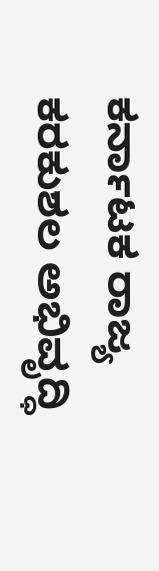ಕರ್ನಾಟಕ ರಾಜ್ಯ ಕರಕುಶಲ ಅಭಿವೃದ್ಧಿ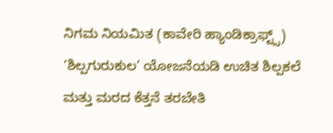ನಿಗಮ ನಿಯಮಿತ (ಕಾವೇರಿ ಹ್ಯಾಂಡಿಕ್ರಾಫ್ಟ್ಸ್) ‘ಶಿಲ್ಪಗುರುಕುಲ’ ಯೋಜನೆಯಡಿ ಉಚಿತ ಶಿಲ್ಪಕಲೆ ಮತ್ತು ಮರದ ಕೆತ್ತನೆ ತರಬೇತಿ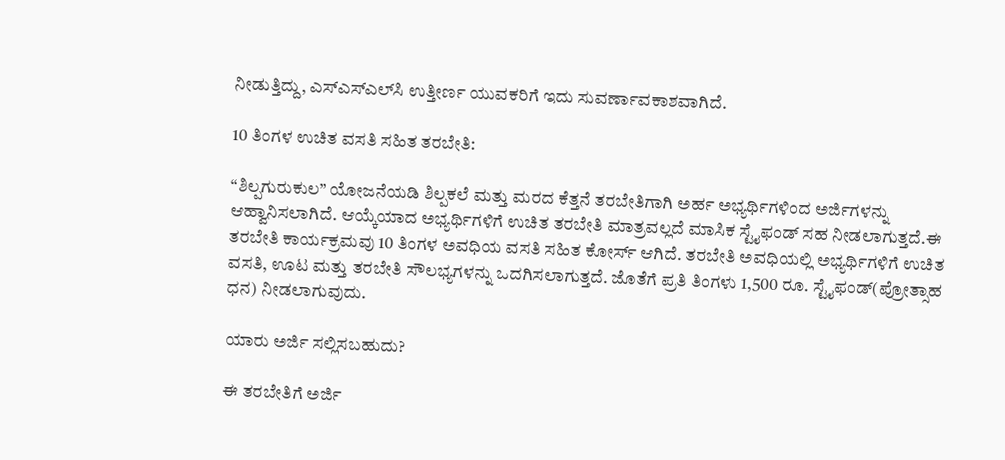ನೀಡುತ್ತಿದ್ದು, ಎಸ್‌ಎಸ್‌ಎಲ್‌ಸಿ ಉತ್ತೀರ್ಣ ಯುವಕರಿಗೆ ಇದು ಸುವರ್ಣಾವಕಾಶವಾಗಿದೆ.

10 ತಿಂಗಳ ಉಚಿತ ವಸತಿ ಸಹಿತ ತರಬೇತಿ:

“ಶಿಲ್ಪಗುರುಕುಲ” ಯೋಜನೆಯಡಿ ಶಿಲ್ಪಕಲೆ ಮತ್ತು ಮರದ ಕೆತ್ತನೆ ತರಬೇತಿಗಾಗಿ ಅರ್ಹ ಅಭ್ಯರ್ಥಿಗಳಿಂದ ಅರ್ಜಿಗಳನ್ನು ಆಹ್ವಾನಿಸಲಾಗಿದೆ. ಆಯ್ಕೆಯಾದ ಅಭ್ಯರ್ಥಿಗಳಿಗೆ ಉಚಿತ ತರಬೇತಿ ಮಾತ್ರವಲ್ಲದೆ ಮಾಸಿಕ ಸ್ಟೈಫಂಡ್ ಸಹ ನೀಡಲಾಗುತ್ತದೆ.ಈ ತರಬೇತಿ ಕಾರ್ಯಕ್ರಮವು 10 ತಿಂಗಳ ಅವಧಿಯ ವಸತಿ ಸಹಿತ ಕೋರ್ಸ್ ಆಗಿದೆ. ತರಬೇತಿ ಅವಧಿಯಲ್ಲಿ ಅಭ್ಯರ್ಥಿಗಳಿಗೆ ಉಚಿತ ವಸತಿ, ಊಟ ಮತ್ತು ತರಬೇತಿ ಸೌಲಭ್ಯಗಳನ್ನು ಒದಗಿಸಲಾಗುತ್ತದೆ. ಜೊತೆಗೆ ಪ್ರತಿ ತಿಂಗಳು 1,500 ರೂ. ಸ್ಟೈಫಂಡ್(ಪ್ರೋತ್ಸಾಹ ಧನ) ನೀಡಲಾಗುವುದು.

ಯಾರು ಅರ್ಜಿ ಸಲ್ಲಿಸಬಹುದು?

ಈ ತರಬೇತಿಗೆ ಅರ್ಜಿ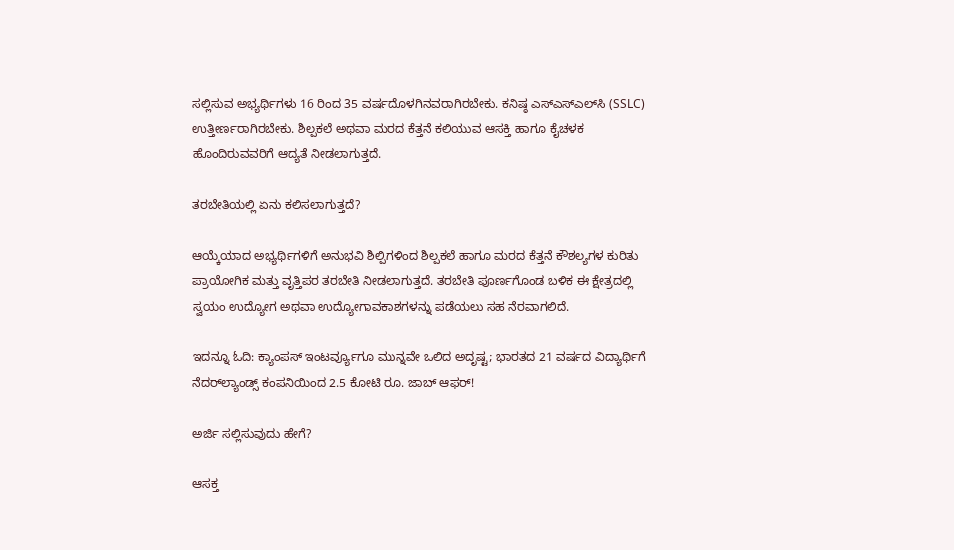ಸಲ್ಲಿಸುವ ಅಭ್ಯರ್ಥಿಗಳು 16 ರಿಂದ 35 ವರ್ಷದೊಳಗಿನವರಾಗಿರಬೇಕು. ಕನಿಷ್ಠ ಎಸ್‌ಎಸ್‌ಎಲ್‌ಸಿ (SSLC) ಉತ್ತೀರ್ಣರಾಗಿರಬೇಕು. ಶಿಲ್ಪಕಲೆ ಅಥವಾ ಮರದ ಕೆತ್ತನೆ ಕಲಿಯುವ ಆಸಕ್ತಿ ಹಾಗೂ ಕೈಚಳಕ ಹೊಂದಿರುವವರಿಗೆ ಆದ್ಯತೆ ನೀಡಲಾಗುತ್ತದೆ.

ತರಬೇತಿಯಲ್ಲಿ ಏನು ಕಲಿಸಲಾಗುತ್ತದೆ?

ಆಯ್ಕೆಯಾದ ಅಭ್ಯರ್ಥಿಗಳಿಗೆ ಅನುಭವಿ ಶಿಲ್ಪಿಗಳಿಂದ ಶಿಲ್ಪಕಲೆ ಹಾಗೂ ಮರದ ಕೆತ್ತನೆ ಕೌಶಲ್ಯಗಳ ಕುರಿತು ಪ್ರಾಯೋಗಿಕ ಮತ್ತು ವೃತ್ತಿಪರ ತರಬೇತಿ ನೀಡಲಾಗುತ್ತದೆ. ತರಬೇತಿ ಪೂರ್ಣಗೊಂಡ ಬಳಿಕ ಈ ಕ್ಷೇತ್ರದಲ್ಲಿ ಸ್ವಯಂ ಉದ್ಯೋಗ ಅಥವಾ ಉದ್ಯೋಗಾವಕಾಶಗಳನ್ನು ಪಡೆಯಲು ಸಹ ನೆರವಾಗಲಿದೆ.

ಇದನ್ನೂ ಓದಿ: ಕ್ಯಾಂಪಸ್ ಇಂಟರ್ವ್ಯೂಗೂ ಮುನ್ನವೇ ಒಲಿದ ಅದೃಷ್ಟ; ಭಾರತದ 21 ವರ್ಷದ ವಿದ್ಯಾರ್ಥಿಗೆ ನೆದರ್‌ಲ್ಯಾಂಡ್ಸ್ ಕಂಪನಿಯಿಂದ 2.5 ಕೋಟಿ ರೂ. ಜಾಬ್ ಆಫರ್!

ಅರ್ಜಿ ಸಲ್ಲಿಸುವುದು ಹೇಗೆ?

ಆಸಕ್ತ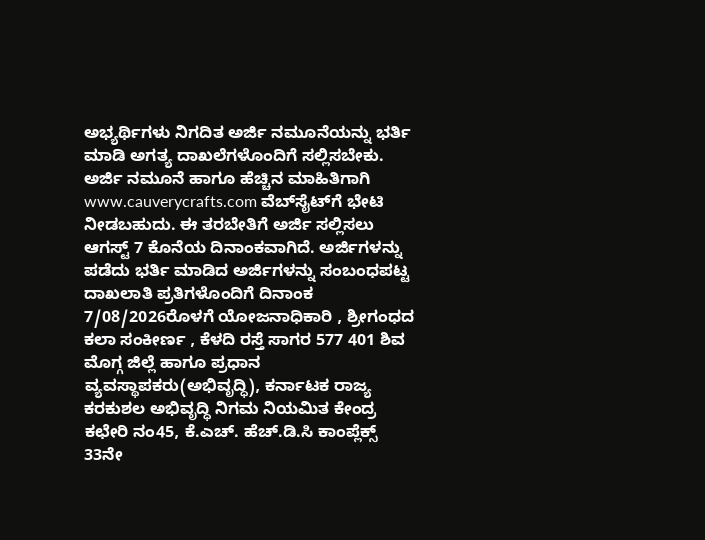ಅಭ್ಯರ್ಥಿಗಳು ನಿಗದಿತ ಅರ್ಜಿ ನಮೂನೆಯನ್ನು ಭರ್ತಿ ಮಾಡಿ ಅಗತ್ಯ ದಾಖಲೆಗಳೊಂದಿಗೆ ಸಲ್ಲಿಸಬೇಕು. ಅರ್ಜಿ ನಮೂನೆ ಹಾಗೂ ಹೆಚ್ಚಿನ ಮಾಹಿತಿಗಾಗಿ www.cauverycrafts.com ವೆಬ್‌ಸೈಟ್‌ಗೆ ಭೇಟಿ ನೀಡಬಹುದು. ಈ ತರಬೇತಿಗೆ ಅರ್ಜಿ ಸಲ್ಲಿಸಲು ಆಗಸ್ಟ್ 7 ಕೊನೆಯ ದಿನಾಂಕವಾಗಿದೆ. ಅರ್ಜಿಗಳನ್ನು ಪಡೆದು ಭರ್ತಿ ಮಾಡಿದ ಅರ್ಜಿಗಳನ್ನು ಸಂಬಂಧಪಟ್ಟ ದಾಖಲಾತಿ ಪ್ರತಿಗಳೊಂದಿಗೆ ದಿನಾಂಕ 7/08/2026ರೊಳಗೆ ಯೋಜನಾಧಿಕಾರಿ , ಶ್ರೀಗಂಧದ ಕಲಾ ಸಂಕೀರ್ಣ , ಕೆಳದಿ ರಸ್ತೆ ಸಾಗರ 577 401 ಶಿವ ಮೊಗ್ಗ ಜಿಲ್ಲೆ ಹಾಗೂ ಪ್ರಧಾನ ವ್ಯವಸ್ಥಾಪಕರು(ಅಭಿವೃದ್ಧಿ), ಕರ್ನಾಟಕ ರಾಜ್ಯ ಕರಕುಶಲ ಅಭಿವೃದ್ಧಿ ನಿಗಮ ನಿಯಮಿತ ಕೇಂದ್ರ ಕಛೇರಿ ನಂ45, ಕೆ.ಎಚ್. ಹೆಚ್.ಡಿ.ಸಿ ಕಾಂಪ್ಲೆಕ್ಸ್ 33ನೇ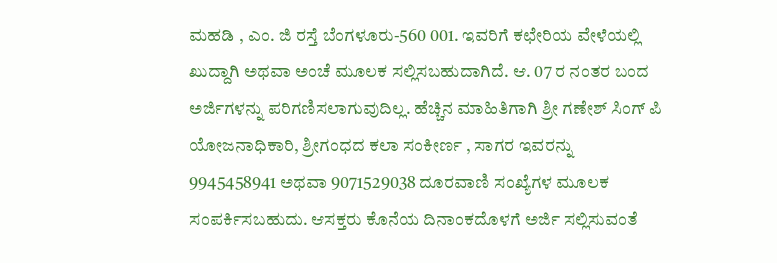ಮಹಡಿ , ಎಂ. ಜಿ ರಸ್ತೆ ಬೆಂಗಳೂರು-560 001. ಇವರಿಗೆ ಕಛೇರಿಯ ವೇಳೆಯಲ್ಲಿ ಖುದ್ದಾಗಿ ಅಥವಾ ಅಂಚೆ ಮೂಲಕ ಸಲ್ಲಿಸಬಹುದಾಗಿದೆ. ಆ. 07 ರ ನಂತರ ಬಂದ ಅರ್ಜಿಗಳನ್ನು ಪರಿಗಣಿಸಲಾಗುವುದಿಲ್ಲ. ಹೆಚ್ಚಿನ ಮಾಹಿತಿಗಾಗಿ ಶ್ರೀ ಗಣೇಶ್ ಸಿಂಗ್ ಪಿ ಯೋಜನಾಧಿಕಾರಿ, ಶ್ರೀಗಂಧದ ಕಲಾ ಸಂಕೀರ್ಣ , ಸಾಗರ ಇವರನ್ನು 9945458941 ಅಥವಾ 9071529038 ದೂರವಾಣಿ ಸಂಖ್ಯೆಗಳ ಮೂಲಕ ಸಂಪರ್ಕಿಸಬಹುದು. ಆಸಕ್ತರು ಕೊನೆಯ ದಿನಾಂಕದೊಳಗೆ ಅರ್ಜಿ ಸಲ್ಲಿಸುವಂತೆ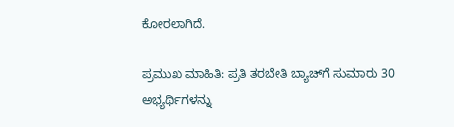ಕೋರಲಾಗಿದೆ.

ಪ್ರಮುಖ ಮಾಹಿತಿ: ಪ್ರತಿ ತರಬೇತಿ ಬ್ಯಾಚ್‌ಗೆ ಸುಮಾರು 30 ಅಭ್ಯರ್ಥಿಗಳನ್ನು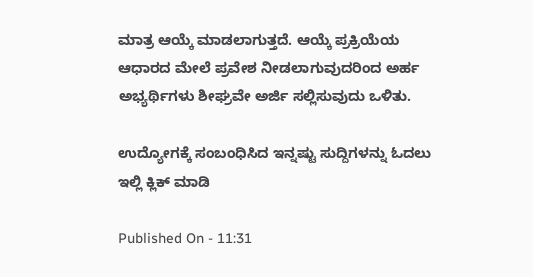ಮಾತ್ರ ಆಯ್ಕೆ ಮಾಡಲಾಗುತ್ತದೆ. ಆಯ್ಕೆ ಪ್ರಕ್ರಿಯೆಯ ಆಧಾರದ ಮೇಲೆ ಪ್ರವೇಶ ನೀಡಲಾಗುವುದರಿಂದ ಅರ್ಹ ಅಭ್ಯರ್ಥಿಗಳು ಶೀಘ್ರವೇ ಅರ್ಜಿ ಸಲ್ಲಿಸುವುದು ಒಳಿತು.

ಉದ್ಯೋಗಕ್ಕೆ ಸಂಬಂಧಿಸಿದ ಇನ್ನಷ್ಟು ಸುದ್ದಿಗಳನ್ನು ಓದಲು ಇಲ್ಲಿ ಕ್ಲಿಕ್ ಮಾಡಿ

Published On - 11:31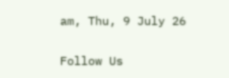am, Thu, 9 July 26

Follow Us